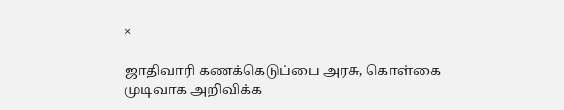×

ஜாதிவாரி கணக்கெடுப்பை அரசு, கொள்கை முடிவாக அறிவிக்க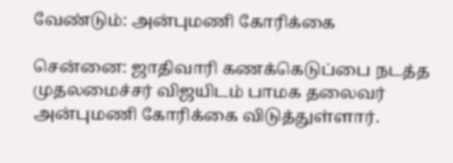வேண்டும்: அன்புமணி கோரிக்கை

சென்னை: ஜாதிவாரி கணக்கெடுப்பை நடத்த முதலமைச்சர் விஜயிடம் பாமக தலைவர் அன்புமணி கோரிக்கை விடுத்துள்ளார்.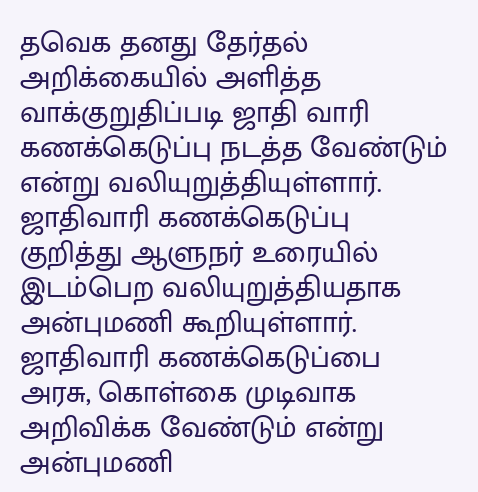தவெக தனது தேர்தல் அறிக்கையில் அளித்த வாக்குறுதிப்படி ஜாதி வாரி கணக்கெடுப்பு நடத்த வேண்டும் என்று வலியுறுத்தியுள்ளார். ஜாதிவாரி கணக்கெடுப்பு குறித்து ஆளுநர் உரையில் இடம்பெற வலியுறுத்தியதாக அன்புமணி கூறியுள்ளார். ஜாதிவாரி கணக்கெடுப்பை அரசு, கொள்கை முடிவாக அறிவிக்க வேண்டும் என்று அன்புமணி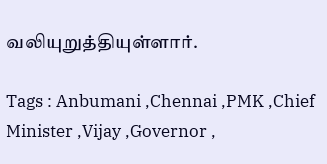வலியுறுத்தியுள்ளார்.

Tags : Anbumani ,Chennai ,PMK ,Chief Minister ,Vijay ,Governor ,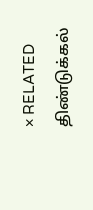× RELATED திண்டுக்கல்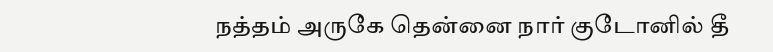நத்தம் அருகே தென்னை நார் குடோனில் தீ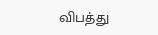விபத்து